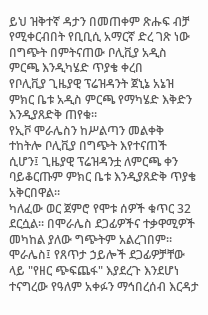ይህ ዝቅተኛ ዳታን በመጠቀም ጽሑፍ ብቻ የሚቀርብበት የቢቢሲ አማርኛ ድረ ገጽ ነው
በግጭት በምትናጠው ቦሊቪያ አዲስ ምርጫ እንዲካሄድ ጥያቄ ቀረበ
የቦሊቪያ ጊዜያዊ ፕሬዝዳንት ጀኒኔ አኔዝ ምክር ቤቱ አዲስ ምርጫ የማካሄድ እቅድን እንዲያጸድቅ ጠየቁ።
የኢቮ ሞራሌስን ከሥልጣን መልቀቅ ተከትሎ ቦሊቪያ በግጭት እየተናጠች ሲሆን፤ ጊዜያዊ ፕሬዝዳንቷ ለምርጫ ቀን ባይቆርጡም ምክር ቤቱ እንዲያጸድቅ ጥያቄ አቅርበዋል።
ካለፈው ወር ጀምሮ የሞቱ ሰዎች ቁጥር 32 ደርሷል። በሞራሌስ ደጋፊዎችና ተቃዋሚዎች መካከል ያለው ግጭትም አልረገበም።
ሞራሌስ፤ የጸጥታ ኃይሎች ደጋፊዎቻቸው ላይ "የዘር ጭፍጨፋ" እያደረጉ እንደሆነ ተናግረው የዓለም አቀፉን ማኅበረሰብ እርዳታ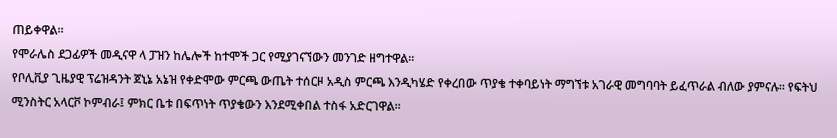ጠይቀዋል።
የሞራሌስ ደጋፊዎች መዲናዋ ላ ፓዝን ከሌሎች ከተሞች ጋር የሚያገናኘውን መንገድ ዘግተዋል።
የቦሊቪያ ጊዜያዊ ፕሬዝዳንት ጀኒኔ አኔዝ የቀድሞው ምርጫ ውጤት ተሰርዞ አዲስ ምርጫ እንዲካሄድ የቀረበው ጥያቄ ተቀባይነት ማግኘቱ አገራዊ መግባባት ይፈጥራል ብለው ያምናሉ። የፍትህ ሚንስትር አላርቮ ኮምብራ፤ ምክር ቤቱ በፍጥነት ጥያቄውን እንደሚቀበል ተስፋ አድርገዋል።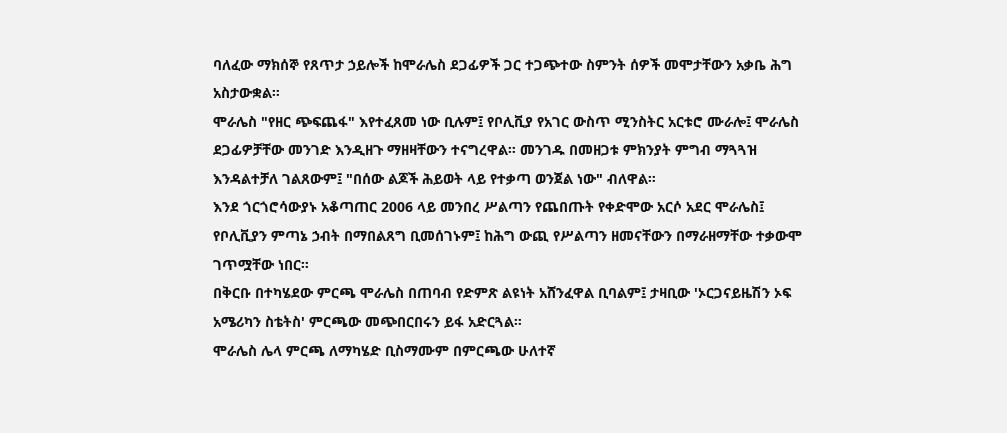ባለፈው ማክሰኞ የጸጥታ ኃይሎች ከሞራሌስ ደጋፊዎች ጋር ተጋጭተው ስምንት ሰዎች መሞታቸውን አቃቤ ሕግ አስታውቋል።
ሞራሌስ "የዘር ጭፍጨፋ" እየተፈጸመ ነው ቢሉም፤ የቦሊቪያ የአገር ውስጥ ሚንስትር አርቱሮ ሙራሎ፤ ሞራሌስ ደጋፊዎቻቸው መንገድ እንዲዘጉ ማዘዛቸውን ተናግረዋል። መንገዱ በመዘጋቱ ምክንያት ምግብ ማጓጓዝ እንዳልተቻለ ገልጸውም፤ "በሰው ልጆች ሕይወት ላይ የተቃጣ ወንጀል ነው" ብለዋል።
እንደ ጎርጎሮሳውያኑ አቆጣጠር 2006 ላይ መንበረ ሥልጣን የጨበጡት የቀድሞው አርሶ አደር ሞራሌስ፤ የቦሊቪያን ምጣኔ ኃብት በማበልጸግ ቢመሰገኑም፤ ከሕግ ውጪ የሥልጣን ዘመናቸውን በማራዘማቸው ተቃውሞ ገጥሟቸው ነበር።
በቅርቡ በተካሄደው ምርጫ ሞራሌስ በጠባብ የድምጽ ልዩነት አሸንፈዋል ቢባልም፤ ታዛቢው 'ኦርጋናይዜሽን ኦፍ አሜሪካን ስቴትስ' ምርጫው መጭበርበሩን ይፋ አድርጓል።
ሞራሌስ ሌላ ምርጫ ለማካሄድ ቢስማሙም በምርጫው ሁለተኛ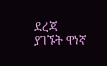ደረጃ ያገኙት ዋነኛ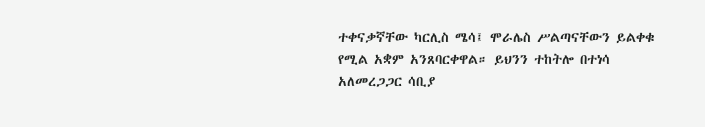ተቀናቃኛቸው ካርሊስ ሜሳ፤ ሞራሌስ ሥልጣናቸውን ይልቀቁ የሚል አቋም አንጸባርቀዋል። ይህንን ተከትሎ በተነሳ አለመረጋጋር ሳቢያ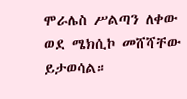ሞራሌስ ሥልጣን ለቀው ወደ ሜክሲኮ መሸሻቸው ይታወሳል።